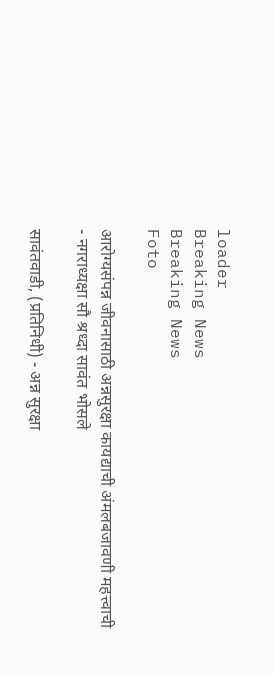loader
Breaking News
Breaking News
Foto

आरोग्यसंपन्न जीवनासाठी अन्नसुरक्षा कायद्याची अंमलबजावणी महत्त्वाची - नगराध्यक्षा सौ श्रध्दा सावंत भोसले

सावंतवाडी, (प्रतिनिधी) - अन्न सुरक्षा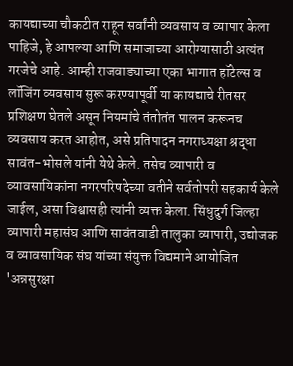कायद्याच्या चौकटीत राहून सर्वांनी व्यवसाय व व्यापार केला पाहिजे, हे आपल्या आणि समाजाच्या आरोग्यासाठी अत्यंत गरजेचे आहे. आम्ही राजवाड्याच्या एका भागात हॉटेल्स व लॉजिंग व्यवसाय सुरू करण्यापूर्वी या कायद्याचे रीतसर प्रशिक्षण घेतले असून नियमांचे तंतोतंत पालन करूनच व्यवसाय करत आहोत, असे प्रतिपादन नगराध्यक्षा श्रद्धा सावंत-भोसले यांनी येथे केले. तसेच व्यापारी व व्यावसायिकांना नगरपरिषदेच्या वतीने सर्वतोपरी सहकार्य केले जाईल, असा विश्वासही त्यांनी व्यक्त केला. सिंधुदुर्ग जिल्हा व्यापारी महासंघ आणि सावंतवाडी तालुका व्यापारी, उद्योजक व व्यावसायिक संघ यांच्या संयुक्त विद्यमाने आयोजित 'अन्नसुरक्षा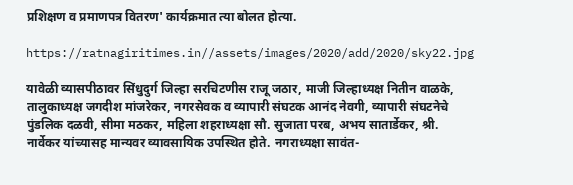प्रशिक्षण व प्रमाणपत्र वितरण' कार्यक्रमात त्या बोलत होत्या.

https://ratnagiritimes.in//assets/images/2020/add/2020/sky22.jpg

यावेळी व्यासपीठावर सिंधुदुर्ग जिल्हा सरचिटणीस राजू जठार, माजी जिल्हाध्यक्ष नितीन वाळके, तालुकाध्यक्ष जगदीश मांजरेकर, नगरसेवक व व्यापारी संघटक आनंद नेवगी, व्यापारी संघटनेचे पुंडलिक दळवी, सीमा मठकर, महिला शहराध्यक्षा सौ. सुजाता परब, अभय सातार्डेकर, श्री. नार्वेकर यांच्यासह मान्यवर व्यावसायिक उपस्थित होते. नगराध्यक्षा सावंत-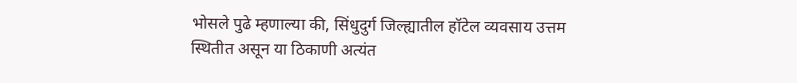भोसले पुढे म्हणाल्या की, सिंधुदुर्ग जिल्ह्यातील हॉटेल व्यवसाय उत्तम स्थितीत असून या ठिकाणी अत्यंत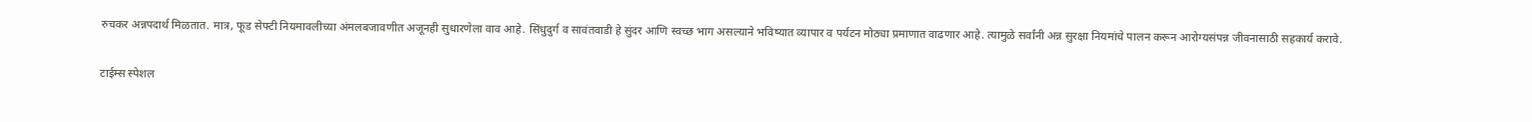रुचकर अन्नपदार्थ मिळतात. मात्र, फूड सेफ्टी नियमावलीच्या अंमलबजावणीत अजूनही सुधारणेला वाव आहे. सिंधुदुर्ग व सावंतवाडी हे सुंदर आणि स्वच्छ भाग असल्याने भविष्यात व्यापार व पर्यटन मोठ्या प्रमाणात वाढणार आहे. त्यामुळे सर्वांनी अन्न सुरक्षा नियमांचे पालन करून आरोग्यसंपन्न जीवनासाठी सहकार्य करावे.

टाईम्स स्पेशल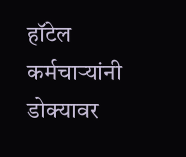हॉटेल कर्मचाऱ्यांनी डोक्यावर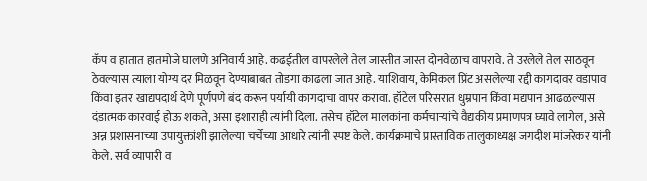कॅप व हातात हातमोजे घालणे अनिवार्य आहे. कढईतील वापरलेले तेल जास्तीत जास्त दोनवेळाच वापरावे. ते उरलेले तेल साठवून ठेवल्यास त्याला योग्य दर मिळवून देण्याबाबत तोडगा काढला जात आहे. याशिवाय, केमिकल प्रिंट असलेल्या रद्दी कागदावर वडापाव किंवा इतर खाद्यपदार्थ देणे पूर्णपणे बंद करून पर्यायी कागदाचा वापर करावा. हॉटेल परिसरात धुम्रपान किंवा मद्यपान आढळल्यास दंडात्मक कारवाई होऊ शकते, असा इशाराही त्यांनी दिला. तसेच हॉटेल मालकांना कर्मचाऱ्यांचे वैद्यकीय प्रमाणपत्र घ्यावे लागेल, असे अन्न प्रशासनाच्या उपायुक्तांशी झालेल्या चर्चेच्या आधारे त्यांनी स्पष्ट केले. कार्यक्रमाचे प्रास्ताविक तालुकाध्यक्ष जगदीश मांजरेकर यांनी केले. सर्व व्यापारी व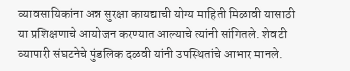व्यावसायिकांना अन्न सुरक्षा कायद्याची योग्य माहिती मिळावी यासाठी या प्रशिक्षणाचे आयोजन करण्यात आल्याचे त्यांनी सांगितले. शेवटी व्यापारी संघटनेचे पुंडलिक दळवी यांनी उपस्थितांचे आभार मानले.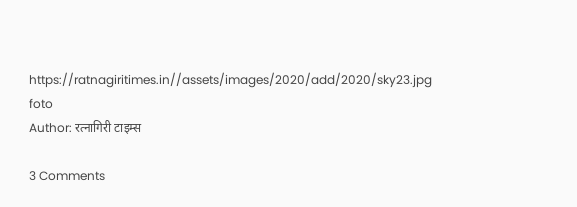https://ratnagiritimes.in//assets/images/2020/add/2020/sky23.jpg
foto
Author: रत्नागिरी टाइम्स

3 Comments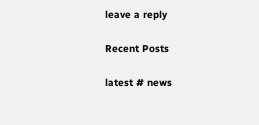leave a reply

Recent Posts

latest # news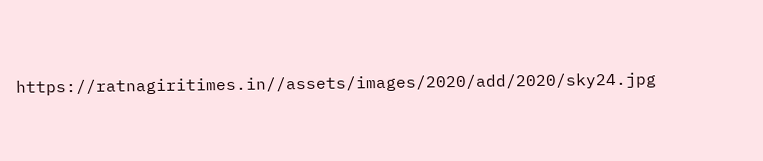https://ratnagiritimes.in//assets/images/2020/add/2020/sky24.jpg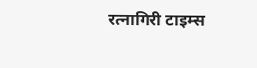रत्नागिरी टाइम्स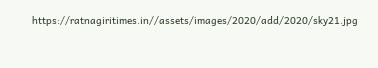https://ratnagiritimes.in//assets/images/2020/add/2020/sky21.jpg